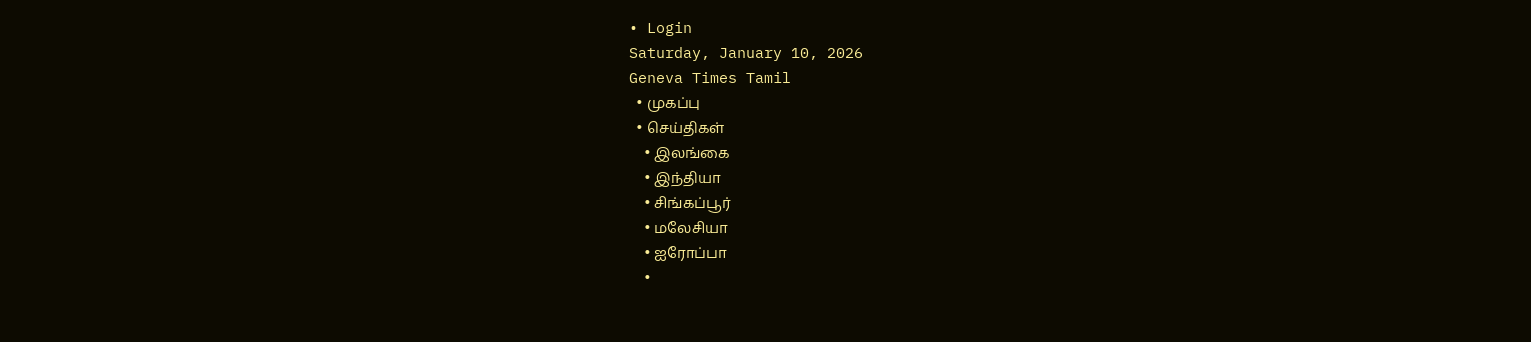• Login
Saturday, January 10, 2026
Geneva Times Tamil
  • முகப்பு
  • செய்திகள்
    • இலங்கை
    • இந்தியா
    • சிங்கப்பூர்
    • மலேசியா
    • ஐரோப்பா
    •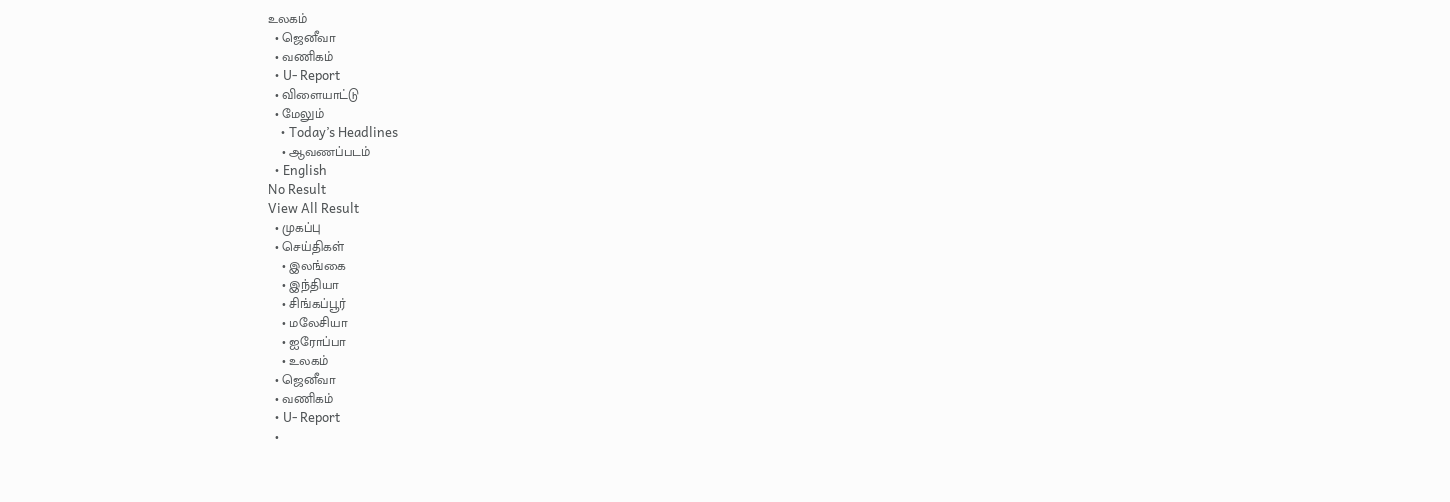உலகம்
  • ஜெனீவா
  • வணிகம்
  • U- Report
  • விளையாட்டு
  • மேலும்
    • Today’s Headlines
    • ஆவணப்படம்
  • English
No Result
View All Result
  • முகப்பு
  • செய்திகள்
    • இலங்கை
    • இந்தியா
    • சிங்கப்பூர்
    • மலேசியா
    • ஐரோப்பா
    • உலகம்
  • ஜெனீவா
  • வணிகம்
  • U- Report
  •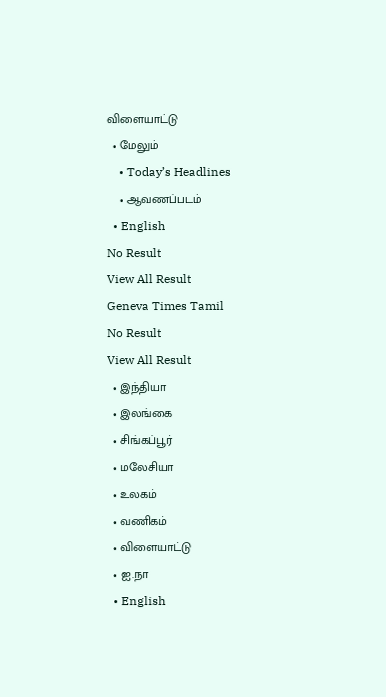விளையாட்டு
  • மேலும்
    • Today’s Headlines
    • ஆவணப்படம்
  • English
No Result
View All Result
Geneva Times Tamil
No Result
View All Result
  • இந்தியா
  • இலங்கை
  • சிங்கப்பூர்
  • மலேசியா
  • உலகம்
  • வணிகம்
  • விளையாட்டு
  • ஐ.நா
  • English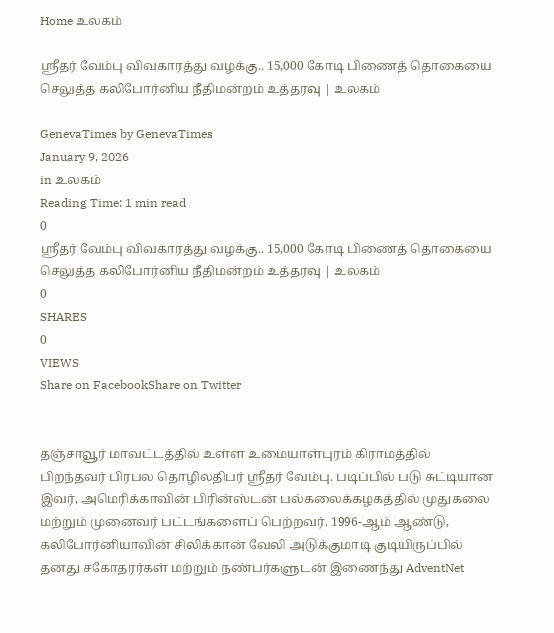Home உலகம்

ஸ்ரீதர் வேம்பு விவகாரத்து வழக்கு.. 15,000 கோடி பிணைத் தொகையை செலுத்த கலிபோர்னிய நீதிமன்றம் உத்தரவு | உலகம்

GenevaTimes by GenevaTimes
January 9, 2026
in உலகம்
Reading Time: 1 min read
0
ஸ்ரீதர் வேம்பு விவகாரத்து வழக்கு.. 15,000 கோடி பிணைத் தொகையை செலுத்த கலிபோர்னிய நீதிமன்றம் உத்தரவு | உலகம்
0
SHARES
0
VIEWS
Share on FacebookShare on Twitter


தஞ்சாவூர் மாவட்டத்தில் உள்ள உமையாள்புரம் கிராமத்தில் பிறந்தவர் பிரபல தொழிலதிபர் ஸ்ரீதர் வேம்பு. படிப்பில் படு சுட்டியான இவர், அமெரிக்காவின் பிரின்ஸ்டன் பல்கலைக்கழகத்தில் முதுகலை மற்றும் முனைவர் பட்டங்களைப் பெற்றவர். 1996-ஆம் ஆண்டு, கலிபோர்னியாவின் சிலிக்கான் வேலி அடுக்குமாடி குடியிருப்பில் தனது சகோதரர்கள் மற்றும் நண்பர்களுடன் இணைந்து AdventNet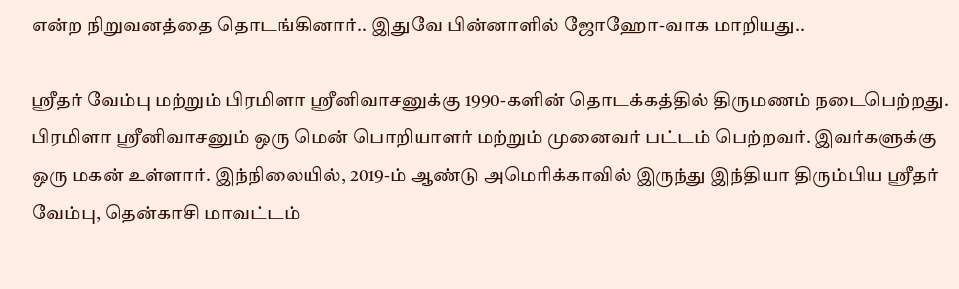என்ற நிறுவனத்தை தொடங்கினார்.. இதுவே பின்னாளில் ஜோஹோ-வாக மாறியது..

ஸ்ரீதர் வேம்பு மற்றும் பிரமிளா ஸ்ரீனிவாசனுக்கு 1990-களின் தொடக்கத்தில் திருமணம் நடைபெற்றது. பிரமிளா ஸ்ரீனிவாசனும் ஒரு மென் பொறியாளர் மற்றும் முனைவர் பட்டம் பெற்றவர். இவர்களுக்கு ஒரு மகன் உள்ளார். இந்நிலையில், 2019-ம் ஆண்டு அமெரிக்காவில் இருந்து இந்தியா திரும்பிய ஸ்ரீதர் வேம்பு, தென்காசி மாவட்டம்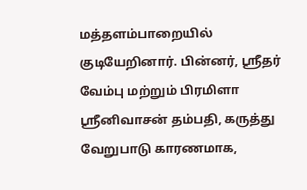மத்தளம்பாறையில் குடியேறினார். பின்னர், ஸ்ரீதர் வேம்பு மற்றும் பிரமிளா ஸ்ரீனிவாசன் தம்பதி, கருத்து வேறுபாடு காரணமாக,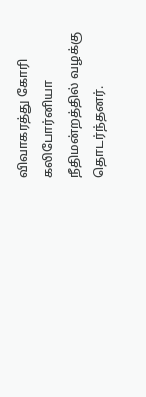விவாகரத்து கோரி கலிபோர்னியா நீதிமன்றத்தில் வழக்கு தொடர்ந்தனர்.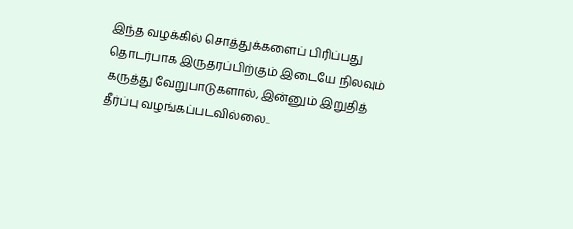இந்த வழக்கில் சொத்துக்களைப் பிரிப்பது தொடர்பாக இருதரப்பிற்கும் இடையே நிலவும் கருத்து வேறுபாடுகளால், இன்னும் இறுதித் தீர்ப்பு வழங்கப்படவில்லை..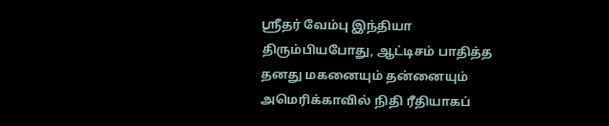ஸ்ரீதர் வேம்பு இந்தியா திரும்பியபோது, ஆட்டிசம் பாதித்த தனது மகனையும் தன்னையும் அமெரிக்காவில் நிதி ரீதியாகப்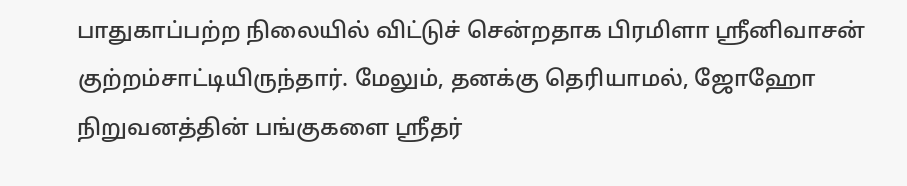பாதுகாப்பற்ற நிலையில் விட்டுச் சென்றதாக பிரமிளா ஸ்ரீனிவாசன் குற்றம்சாட்டியிருந்தார். மேலும், தனக்கு தெரியாமல், ஜோஹோ நிறுவனத்தின் பங்குகளை ஸ்ரீதர்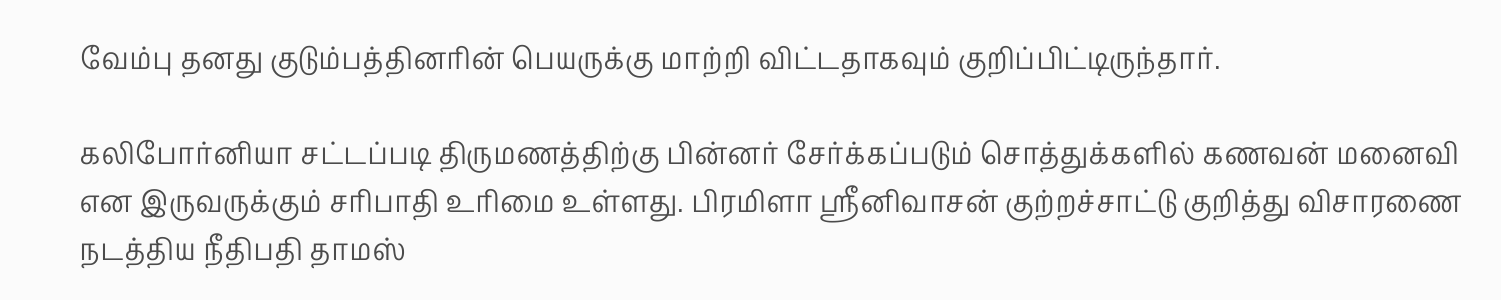வேம்பு தனது குடும்பத்தினரின் பெயருக்கு மாற்றி விட்டதாகவும் குறிப்பிட்டிருந்தார்.

கலிபோர்னியா சட்டப்படி திருமணத்திற்கு பின்னர் சேர்க்கப்படும் சொத்துக்களில் கணவன் மனைவி என இருவருக்கும் சரிபாதி உரிமை உள்ளது. பிரமிளா ஸ்ரீனிவாசன் குற்றச்சாட்டு குறித்து விசாரணை நடத்திய நீதிபதி தாமஸ்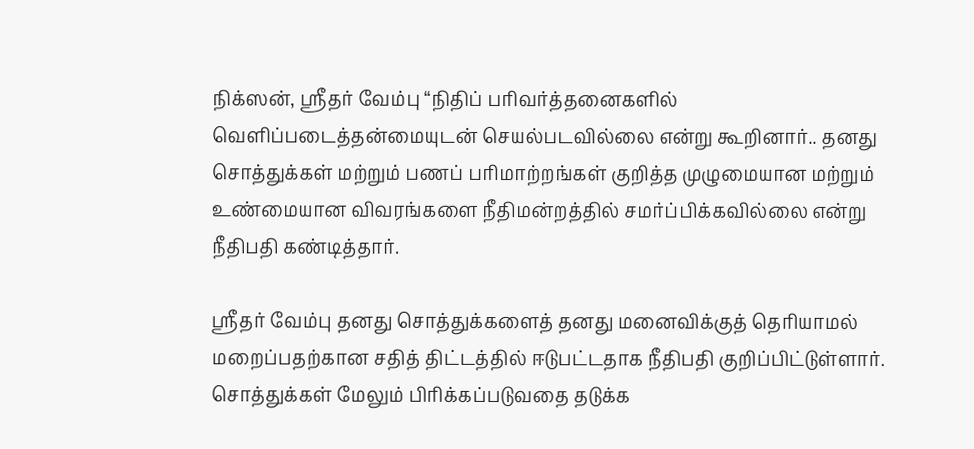நிக்ஸன், ஸ்ரீதர் வேம்பு “நிதிப் பரிவர்த்தனைகளில் வெளிப்படைத்தன்மையுடன் செயல்படவில்லை என்று கூறினார்.. தனது சொத்துக்கள் மற்றும் பணப் பரிமாற்றங்கள் குறித்த முழுமையான மற்றும் உண்மையான விவரங்களை நீதிமன்றத்தில் சமர்ப்பிக்கவில்லை என்று நீதிபதி கண்டித்தார்.

ஸ்ரீதர் வேம்பு தனது சொத்துக்களைத் தனது மனைவிக்குத் தெரியாமல் மறைப்பதற்கான சதித் திட்டத்தில் ஈடுபட்டதாக நீதிபதி குறிப்பிட்டுள்ளார். சொத்துக்கள் மேலும் பிரிக்கப்படுவதை தடுக்க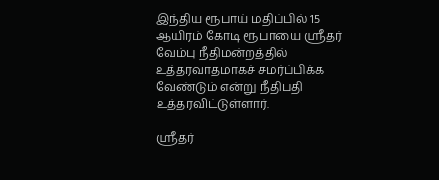இந்திய ரூபாய் மதிப்பில் 15 ஆயிரம் கோடி ரூபாயை ஸ்ரீதர் வேம்பு நீதிமன்றத்தில் உத்தரவாதமாகச் சமர்ப்பிக்க வேண்டும் என்று நீதிபதி உத்தரவிட்டுள்ளார்.

ஸ்ரீதர்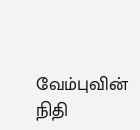வேம்புவின் நிதி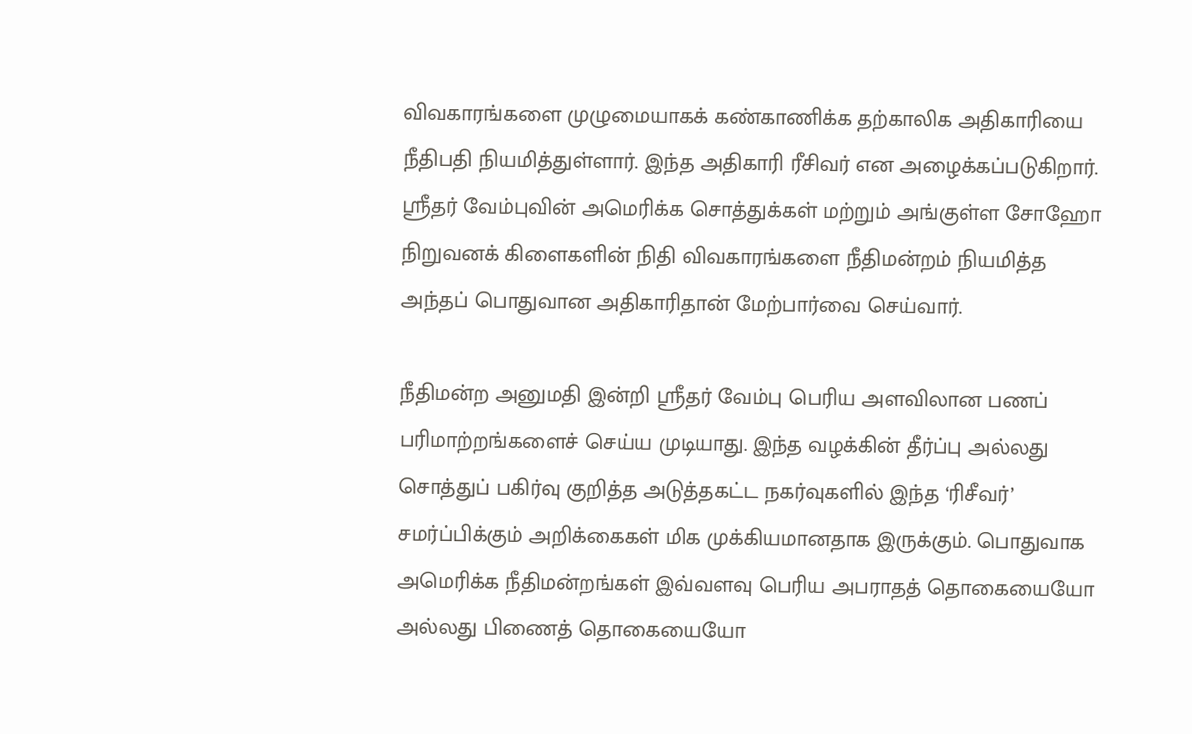விவகாரங்களை முழுமையாகக் கண்காணிக்க தற்காலிக அதிகாரியை நீதிபதி நியமித்துள்ளார். இந்த அதிகாரி ரீசிவர் என அழைக்கப்படுகிறார். ஸ்ரீதர் வேம்புவின் அமெரிக்க சொத்துக்கள் மற்றும் அங்குள்ள சோஹோ நிறுவனக் கிளைகளின் நிதி விவகாரங்களை நீதிமன்றம் நியமித்த அந்தப் பொதுவான அதிகாரிதான் மேற்பார்வை செய்வார்.

நீதிமன்ற அனுமதி இன்றி ஸ்ரீதர் வேம்பு பெரிய அளவிலான பணப் பரிமாற்றங்களைச் செய்ய முடியாது. இந்த வழக்கின் தீர்ப்பு அல்லது சொத்துப் பகிர்வு குறித்த அடுத்தகட்ட நகர்வுகளில் இந்த ‘ரிசீவர்’ சமர்ப்பிக்கும் அறிக்கைகள் மிக முக்கியமானதாக இருக்கும். பொதுவாக அமெரிக்க நீதிமன்றங்கள் இவ்வளவு பெரிய அபராதத் தொகையையோ அல்லது பிணைத் தொகையையோ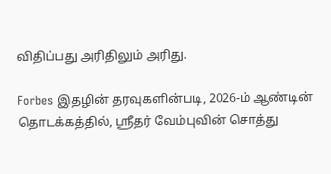விதிப்பது அரிதிலும் அரிது.

Forbes இதழின் தரவுகளின்படி, 2026-ம் ஆண்டின் தொடக்கத்தில், ஸ்ரீதர் வேம்புவின் சொத்து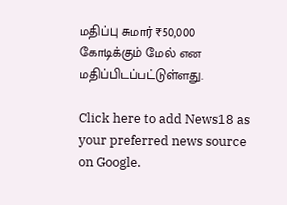மதிப்பு சுமார் ₹50,000 கோடிக்கும் மேல் என மதிப்பிடப்பட்டுள்ளது.

Click here to add News18 as your preferred news source on Google.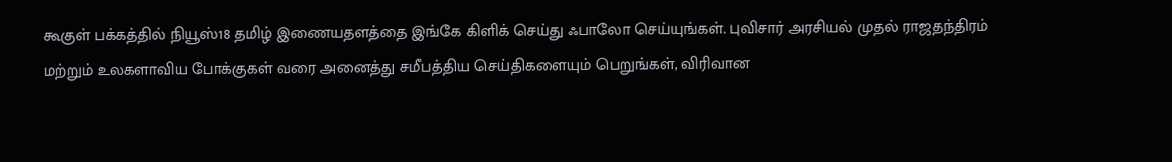கூகுள் பக்கத்தில் நியூஸ்18 தமிழ் இணையதளத்தை இங்கே கிளிக் செய்து ஃபாலோ செய்யுங்கள். புவிசார் அரசியல் முதல் ராஜதந்திரம் மற்றும் உலகளாவிய போக்குகள் வரை அனைத்து சமீபத்திய செய்திகளையும் பெறுங்கள், விரிவான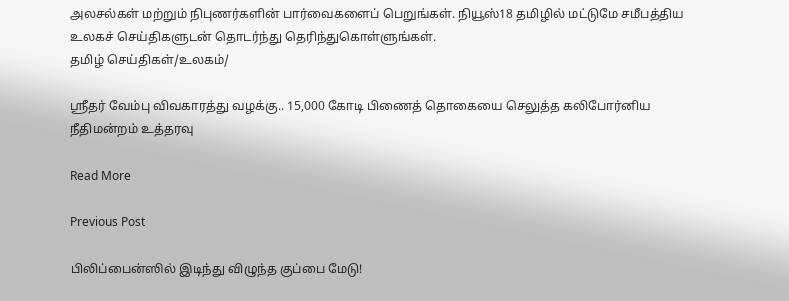அலசல்கள் மற்றும் நிபுணர்களின் பார்வைகளைப் பெறுங்கள். நியூஸ்18 தமிழில் மட்டுமே சமீபத்திய உலகச் செய்திகளுடன் தொடர்ந்து தெரிந்துகொள்ளுங்கள்.
தமிழ் செய்திகள்/உலகம்/

ஸ்ரீதர் வேம்பு விவகாரத்து வழக்கு.. 15,000 கோடி பிணைத் தொகையை செலுத்த கலிபோர்னிய நீதிமன்றம் உத்தரவு

Read More

Previous Post

பிலிப்பைன்ஸில் இடிந்து விழுந்த குப்பை மேடு!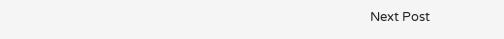Next Post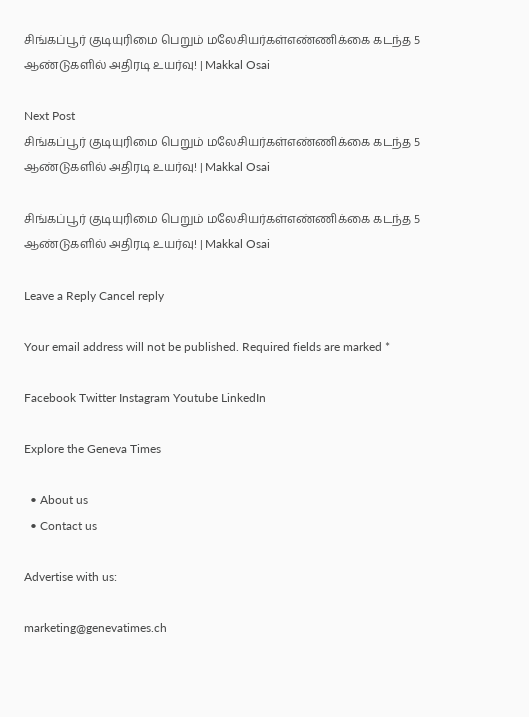சிங்கப்பூர் குடியுரிமை பெறும் மலேசியர்கள்எண்ணிக்கை கடந்த 5 ஆண்டுகளில் அதிரடி உயர்வு! | Makkal Osai

Next Post
சிங்கப்பூர் குடியுரிமை பெறும் மலேசியர்கள்எண்ணிக்கை கடந்த 5 ஆண்டுகளில் அதிரடி உயர்வு! | Makkal Osai

சிங்கப்பூர் குடியுரிமை பெறும் மலேசியர்கள்எண்ணிக்கை கடந்த 5 ஆண்டுகளில் அதிரடி உயர்வு! | Makkal Osai

Leave a Reply Cancel reply

Your email address will not be published. Required fields are marked *

Facebook Twitter Instagram Youtube LinkedIn

Explore the Geneva Times

  • About us
  • Contact us

Advertise with us:

marketing@genevatimes.ch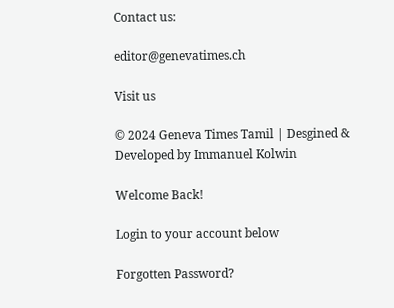Contact us:

editor@genevatimes.ch

Visit us

© 2024 Geneva Times Tamil | Desgined & Developed by Immanuel Kolwin

Welcome Back!

Login to your account below

Forgotten Password?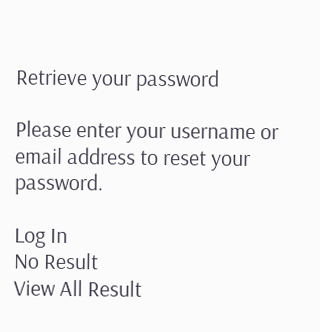Retrieve your password

Please enter your username or email address to reset your password.

Log In
No Result
View All Result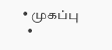• முகப்பு
  •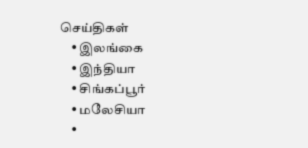செய்திகள்
    • இலங்கை
    • இந்தியா
    • சிங்கப்பூர்
    • மலேசியா
    •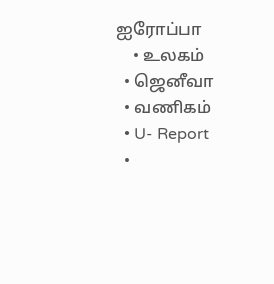ஐரோப்பா
    • உலகம்
  • ஜெனீவா
  • வணிகம்
  • U- Report
  •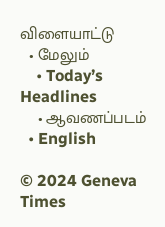விளையாட்டு
  • மேலும்
    • Today’s Headlines
    • ஆவணப்படம்
  • English

© 2024 Geneva Times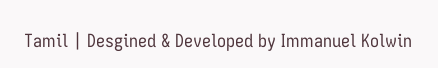Tamil | Desgined & Developed by Immanuel Kolwin